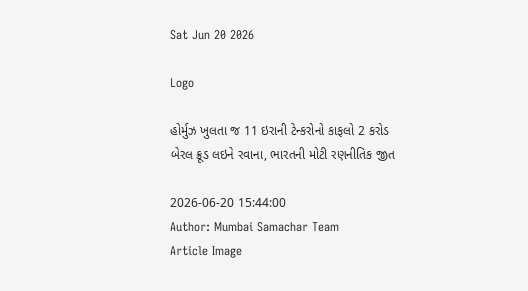Sat Jun 20 2026

Logo

હોર્મુઝ ખુલતા જ 11 ઇરાની ટેન્કરોનો કાફલો 2 કરોડ બેરલ ક્રૂડ લઇને રવાના, ભારતની મોટી રણનીતિક જીત

2026-06-20 15:44:00
Author: Mumbai Samachar Team
Article Image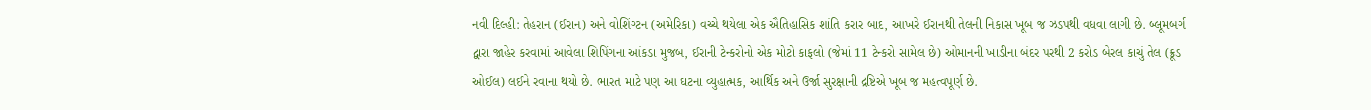નવી દિલ્હી: તેહરાન (ઈરાન) અને વોશિંગ્ટન (અમેરિકા) વચ્ચે થયેલા એક ઐતિહાસિક શાંતિ કરાર બાદ, આખરે ઈરાનથી તેલની નિકાસ ખૂબ જ ઝડપથી વધવા લાગી છે. બ્લૂમબર્ગ દ્વારા જાહેર કરવામાં આવેલા શિપિંગના આંકડા મુજબ, ઈરાની ટેન્કરોનો એક મોટો કાફલો (જેમાં 11 ટેન્કરો સામેલ છે) ઓમાનની ખાડીના બંદર પરથી 2 કરોડ બેરલ કાચું તેલ (ક્રૂડ ઓઈલ) લઈને રવાના થયો છે. ભારત માટે પણ આ ઘટના વ્યુહાત્મક, આર્થિક અને ઉર્જા સુરક્ષાની દ્રષ્ટિએ ખૂબ જ મહત્વપૂર્ણ છે.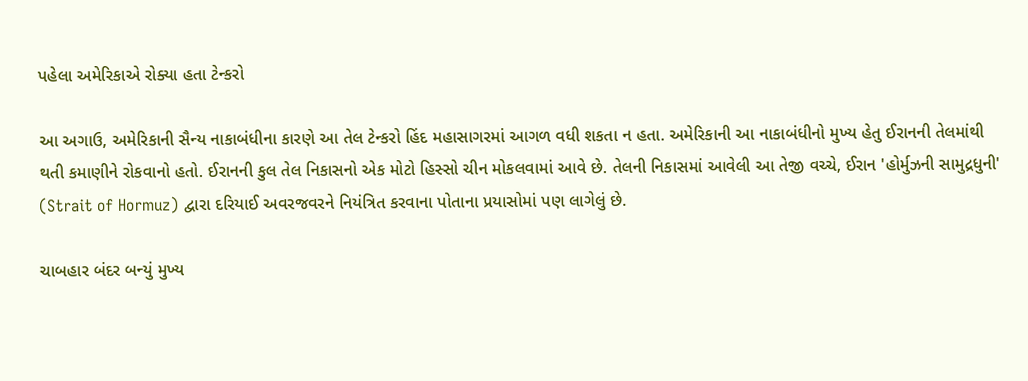પહેલા અમેરિકાએ રોક્યા હતા ટેન્કરો

આ અગાઉ, અમેરિકાની સૈન્ય નાકાબંધીના કારણે આ તેલ ટેન્કરો હિંદ મહાસાગરમાં આગળ વધી શકતા ન હતા. અમેરિકાની આ નાકાબંધીનો મુખ્ય હેતુ ઈરાનની તેલમાંથી થતી કમાણીને રોકવાનો હતો. ઈરાનની કુલ તેલ નિકાસનો એક મોટો હિસ્સો ચીન મોકલવામાં આવે છે. તેલની નિકાસમાં આવેલી આ તેજી વચ્ચે, ઈરાન 'હોર્મુઝની સામુદ્રધુની' (Strait of Hormuz) દ્વારા દરિયાઈ અવરજવરને નિયંત્રિત કરવાના પોતાના પ્રયાસોમાં પણ લાગેલું છે.

ચાબહાર બંદર બન્યું મુખ્ય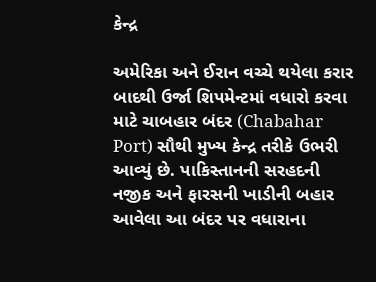કેન્દ્ર

અમેરિકા અને ઈરાન વચ્ચે થયેલા કરાર બાદથી ઉર્જા શિપમેન્ટમાં વધારો કરવા માટે ચાબહાર બંદર (Chabahar Port) સૌથી મુખ્ય કેન્દ્ર તરીકે ઉભરી આવ્યું છે. પાકિસ્તાનની સરહદની નજીક અને ફારસની ખાડીની બહાર આવેલા આ બંદર પર વધારાના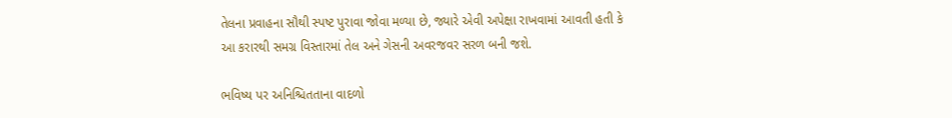તેલના પ્રવાહના સૌથી સ્પષ્ટ પુરાવા જોવા મળ્યા છે, જ્યારે એવી અપેક્ષા રાખવામાં આવતી હતી કે આ કરારથી સમગ્ર વિસ્તારમાં તેલ અને ગેસની અવરજવર સરળ બની જશે.

ભવિષ્ય પર અનિશ્ચિતતાના વાદળો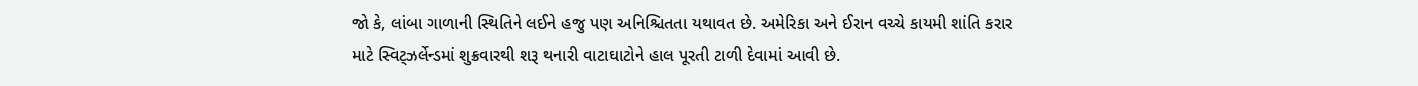જો કે, લાંબા ગાળાની સ્થિતિને લઈને હજુ પણ અનિશ્ચિતતા યથાવત છે. અમેરિકા અને ઈરાન વચ્ચે કાયમી શાંતિ કરાર માટે સ્વિટ્ઝર્લેન્ડમાં શુક્રવારથી શરૂ થનારી વાટાઘાટોને હાલ પૂરતી ટાળી દેવામાં આવી છે.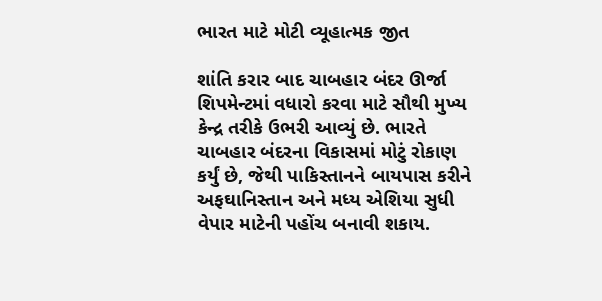ભારત માટે મોટી વ્યૂહાત્મક જીત

શાંતિ કરાર બાદ ચાબહાર બંદર ઊર્જા શિપમેન્ટમાં વધારો કરવા માટે સૌથી મુખ્ય કેન્દ્ર તરીકે ઉભરી આવ્યું છે. ભારતે ચાબહાર બંદરના વિકાસમાં મોટું રોકાણ કર્યું છે, જેથી પાકિસ્તાનને બાયપાસ કરીને અફઘાનિસ્તાન અને મધ્ય એશિયા સુધી વેપાર માટેની પહોંચ બનાવી શકાય.